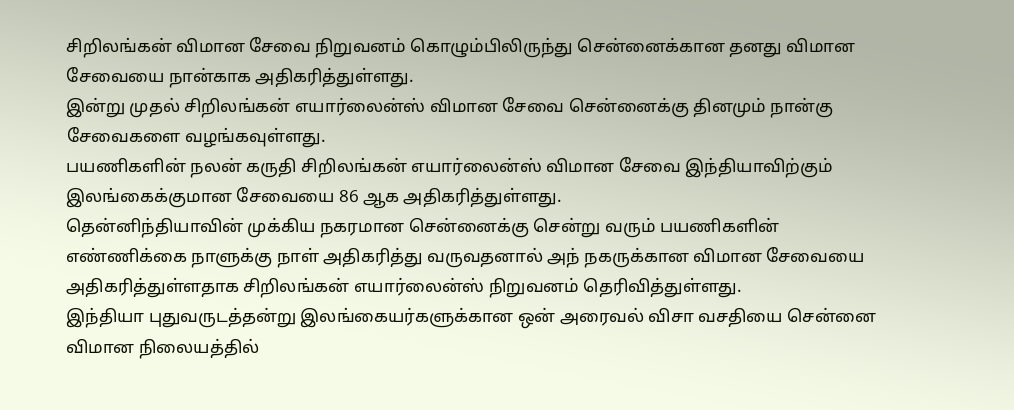சிறிலங்கன் விமான சேவை நிறுவனம் கொழும்பிலிருந்து சென்னைக்கான தனது விமான சேவையை நான்காக அதிகரித்துள்ளது.
இன்று முதல் சிறிலங்கன் எயார்லைன்ஸ் விமான சேவை சென்னைக்கு தினமும் நான்கு சேவைகளை வழங்கவுள்ளது.
பயணிகளின் நலன் கருதி சிறிலங்கன் எயார்லைன்ஸ் விமான சேவை இந்தியாவிற்கும் இலங்கைக்குமான சேவையை 86 ஆக அதிகரித்துள்ளது.
தென்னிந்தியாவின் முக்கிய நகரமான சென்னைக்கு சென்று வரும் பயணிகளின் எண்ணிக்கை நாளுக்கு நாள் அதிகரித்து வருவதனால் அந் நகருக்கான விமான சேவையை அதிகரித்துள்ளதாக சிறிலங்கன் எயார்லைன்ஸ் நிறுவனம் தெரிவித்துள்ளது.
இந்தியா புதுவருடத்தன்று இலங்கையர்களுக்கான ஒன் அரைவல் விசா வசதியை சென்னை விமான நிலையத்தில்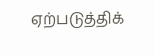ஏற்படுத்திக்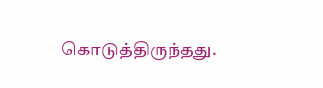கொடுத்திருந்தது.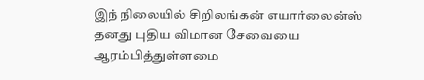இந் நிலையில் சிறிலங்கன் எயார்லைன்ஸ் தனது புதிய விமான சேவையை ஆரம்பித்துள்ளமை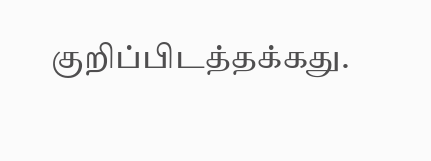குறிப்பிடத்தக்கது.